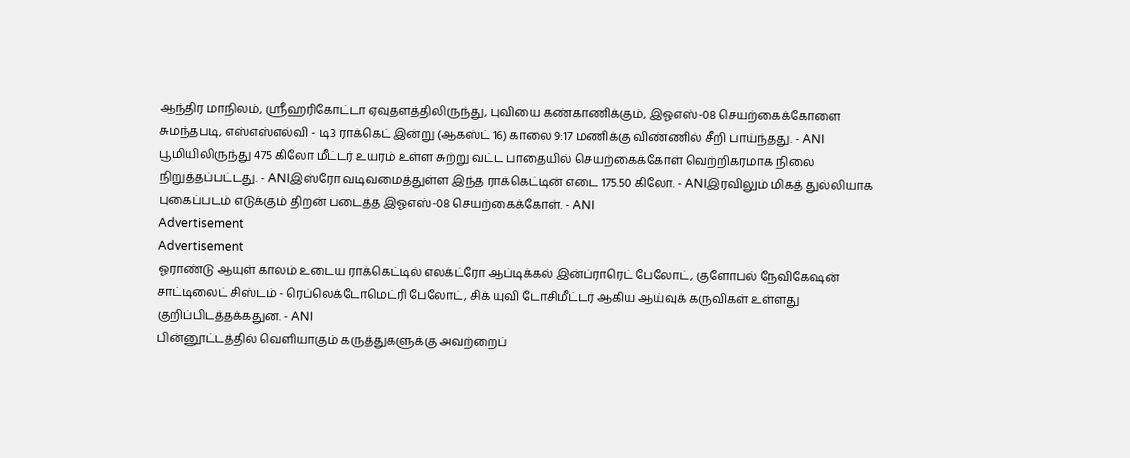ஆந்திர மாநிலம், ஸ்ரீஹரிகோட்டா ஏவுதளத்திலிருந்து, புவியை கண்காணிக்கும், இஓஎஸ்-08 செயற்கைக்கோளை சுமந்தபடி, எஸ்எஸ்எல்வி - டி3 ராக்கெட் இன்று (ஆகஸ்ட் 16) காலை 9:17 மணிக்கு விண்ணில் சீறி பாய்ந்தது. - ANI
பூமியிலிருந்து 475 கிலோ மீட்டர் உயரம் உள்ள சுற்று வட்ட பாதையில் செயற்கைக்கோள் வெற்றிகரமாக நிலை நிறுத்தப்பட்டது. - ANIஇஸ்ரோ வடிவமைத்துள்ள இந்த ராக்கெட்டின் எடை 175.50 கிலோ. - ANIஇரவிலும் மிகத் துல்லியாக புகைப்படம் எடுக்கும் திறன் படைத்த இஓஎஸ்-08 செயற்கைக்கோள். - ANI
Advertisement
Advertisement
ஓராண்டு ஆயுள் காலம் உடைய ராக்கெட்டில் எலக்ட்ரோ ஆப்டிக்கல் இன்ப்ராரெட் பேலோட், குளோபல் நேவிகேஷன் சாட்டிலைட் சிஸ்டம் - ரெப்லெக்டோமெட்ரி பேலோட், சிக் யுவி டோசிமீட்டர் ஆகிய ஆய்வுக் கருவிகள் உள்ளது குறிப்பிடத்தக்கதுன. - ANI
பின்னூட்டத்தில் வெளியாகும் கருத்துகளுக்கு அவற்றைப்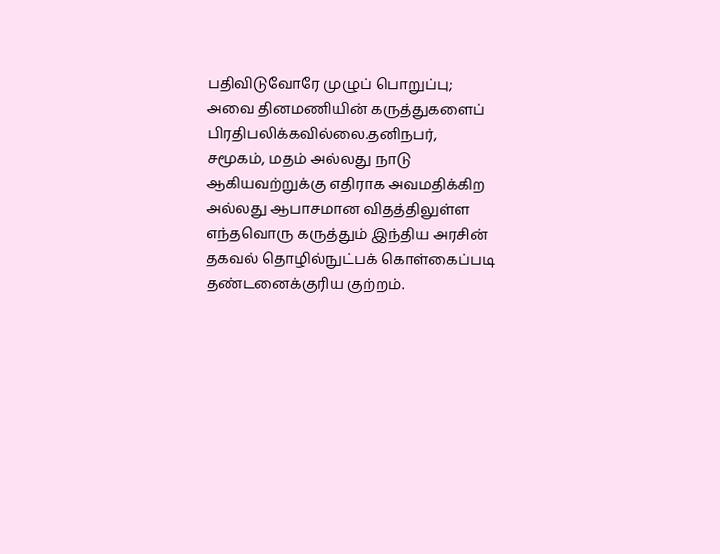பதிவிடுவோரே முழுப் பொறுப்பு; அவை தினமணியின் கருத்துகளைப் பிரதிபலிக்கவில்லை.தனிநபர், சமூகம், மதம் அல்லது நாடு ஆகியவற்றுக்கு எதிராக அவமதிக்கிற அல்லது ஆபாசமான விதத்திலுள்ள எந்தவொரு கருத்தும் இந்திய அரசின் தகவல் தொழில்நுட்பக் கொள்கைப்படி தண்டனைக்குரிய குற்றம்.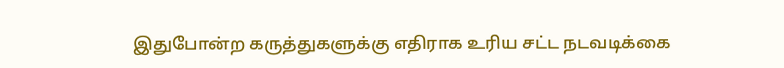இதுபோன்ற கருத்துகளுக்கு எதிராக உரிய சட்ட நடவடிக்கை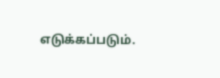எடுக்கப்படும்.